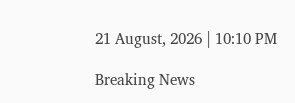21 August, 2026 | 10:10 PM

Breaking News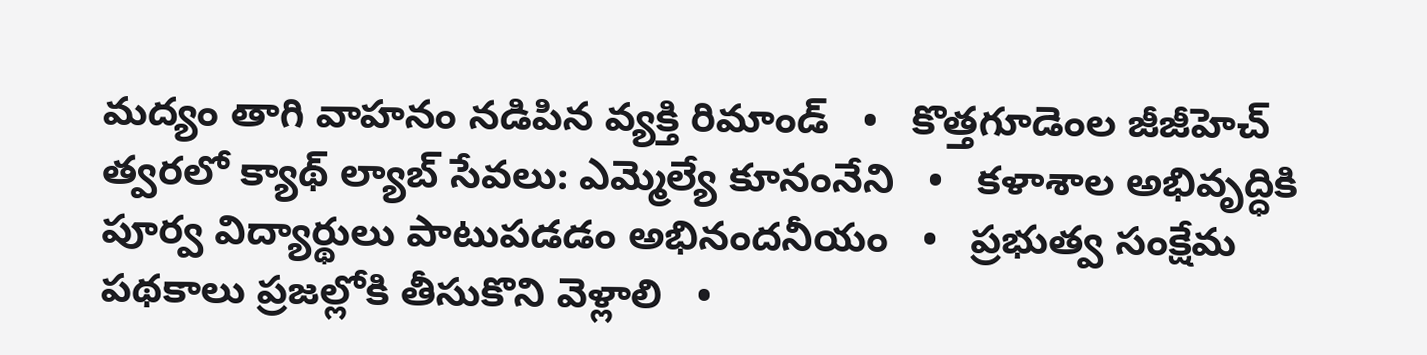మద్యం తాగి వాహ‌నం న‌డిపిన వ్య‌క్తి రిమాండ్   •   కొత్తగూడెంల జీజీహెచ్ త్వరలో క్యాథ్ ల్యాబ్ సేవలు: ఎమ్మెల్యే కూనంనేని   •   కళాశాల అభివృద్ధికి పూర్వ విద్యార్థులు పాటుపడడం అభినందనీయం   •   ప్రభుత్వ సంక్షేమ పథకాలు ప్రజల్లోకి తీసుకొని వెళ్లాలి   •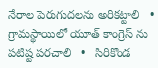నేరాల పెరుగుదలను అరికట్టాలి   •   గ్రామస్థాయిలో యూత్ కాంగ్రెస్ ను పటిష్ట పరచాలి   •   సిరికొండ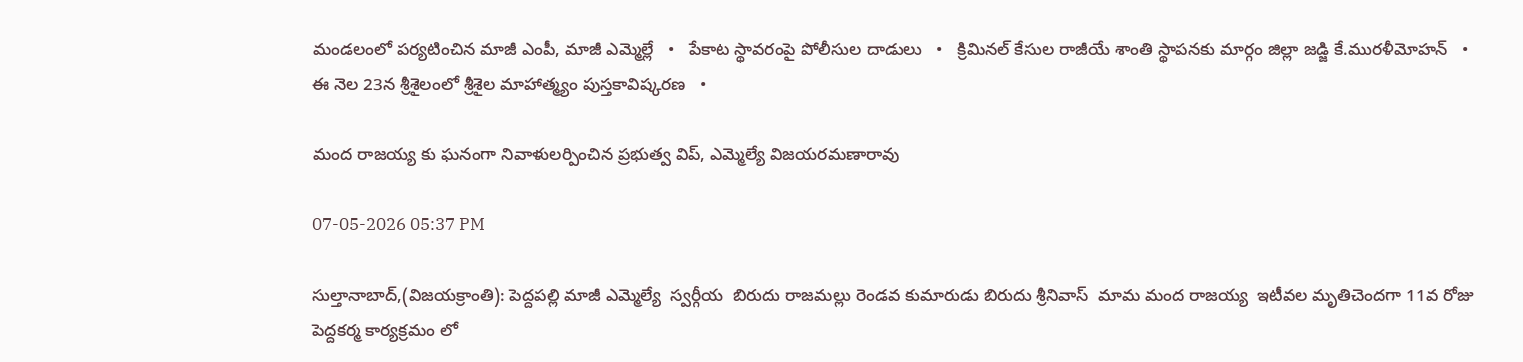మండలంలో పర్యటించిన మాజీ ఎంపీ, మాజీ ఎమ్మెల్లే   •   పేకాట స్థావరంపై పోలీసుల దాడులు   •   క్రిమినల్ కేసుల రాజీయే శాంతి స్థాపనకు మార్గం జిల్లా జడ్జి కే.మురళీమోహన్   •   ఈ నెల 23న శ్రీశైలంలో శ్రీశైల మాహాత్మ్యం పుస్తకావిష్కరణ   •

మంద రాజయ్య కు ఘనంగా నివాళులర్పించిన ప్రభుత్వ విప్, ఎమ్మెల్యే విజయరమణారావు

07-05-2026 05:37 PM

సుల్తానాబాద్,(విజయక్రాంతి): పెద్దపల్లి మాజీ ఎమ్మెల్యే  స్వర్గీయ  బిరుదు రాజమల్లు రెండవ కుమారుడు బిరుదు శ్రీనివాస్  మామ మంద రాజయ్య  ఇటీవల మృతిచెందగా 11వ రోజు పెద్దకర్మ కార్యక్రమం లో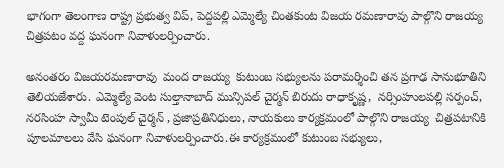భాగంగా తెలంగాణ రాష్ట్ర ప్రభుత్వ విప్, పెద్దపల్లి ఎమ్మెల్యే చింతకుంట విజయ రమణారావు పాల్గొని రాజయ్య చిత్రపటం వద్ద ఘనంగా నివాళులర్పించారు.

అనంతరం విజయరమణారావు  మంద రాజయ్య  కుటుంబ సభ్యులను పరామర్శించి తన ప్రగాఢ సానుభూతిని తెలియజేశారు. ఎమ్మెల్యే వెంట సుల్తానాబాద్ మున్సిపల్ చైర్మన్ బిరుదు రాధాకృష్ణ,  నర్సింహులపల్లి సర్పంచ్, నరసింహ స్వామీ టెంపుల్ చైర్మన్ , ప్రజాప్రతినిధులు, నాయకులు కార్యక్రమంలో పాల్గొని రాజయ్య  చిత్రపటానికి పూలమాలలు వేసి ఘనంగా నివాళులర్పించారు.ఈ కార్యక్రమంలో కుటుంబ సభ్యులు,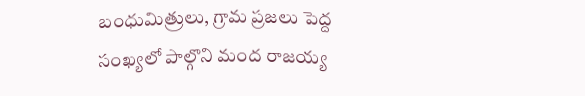బంధుమిత్రులు, గ్రామ ప్రజలు పెద్ద సంఖ్యలో పాల్గొని మంద రాజయ్య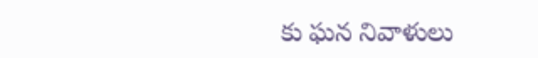కు ఘన నివాళులు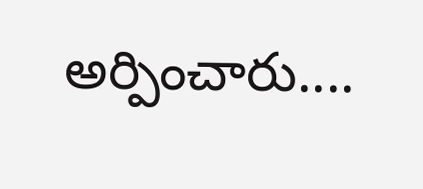అర్పించారు....